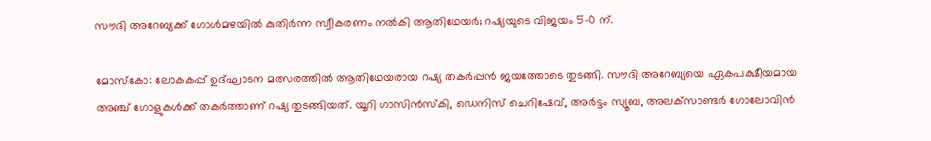സൗദി അറേബ്യക്ക് ഗോൾമഴയിൽ കുതിർന്ന സ്വീകരണം നൽകി ആതിഥേയർ; റഷ്യയുടെ വിജയം 5-0 ന്.

മോസ്‌കോ: ലോകകപ്പ് ഉദ്ഘാടന മത്സരത്തില്‍ ആതിഥേയരായ റഷ്യ തകര്‍പ്പന്‍ ജയത്തോടെ തുടങ്ങി. സൗദി അറേബ്യയെ ഏകപക്ഷീയമായ അഞ്ച് ഗോളുകള്‍ക്ക് തകര്‍ത്താണ് റഷ്യ തുടങ്ങിയത്. യൂറി ഗാസിന്‍സ്‌കി, ഡെനിസ് ചെറിഷേവ്, അര്‍ട്ടം സ്യൂബ, അലക്‌സാണ്ടര്‍ ഗോലോവിന്‍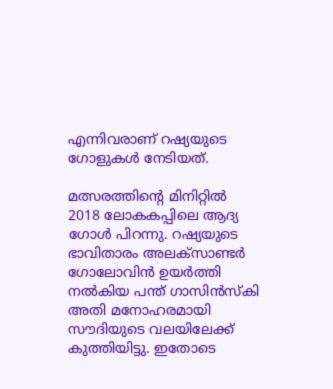എന്നിവരാണ് റഷ്യയുടെ ഗോളുകള്‍ നേടിയത്.

മത്സരത്തിന്റെ മിനിറ്റില്‍ 2018 ലോകകപ്പിലെ ആദ്യ ഗോള്‍ പിറന്നു. റഷ്യയുടെ ഭാവിതാരം അലക്‌സാണ്ടര്‍ ഗോലോവിന്‍ ഉയര്‍ത്തി നല്‍കിയ പന്ത് ഗാസിന്‍സ്‌കി അതി മനോഹരമായി സൗദിയുടെ വലയിലേക്ക് കുത്തിയിട്ടു. ഇതോടെ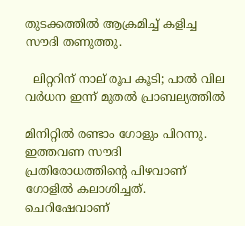തുടക്കത്തില്‍ ആക്രമിച്ച് കളിച്ച സൗദി തണുത്തു.

  ലിറ്ററിന് നാല് രൂപ കൂടി; പാൽ വില വര്‍ധന ഇന്ന് മുതല്‍ പ്രാബല്യത്തില്‍

മിനിറ്റില്‍ രണ്ടാം ഗോളും പിറന്നു. ഇത്തവണ സൗദി പ്രതിരോധത്തിന്റെ പിഴവാണ് ഗോളില്‍ കലാശിച്ചത്. ചെറിഷേവാണ്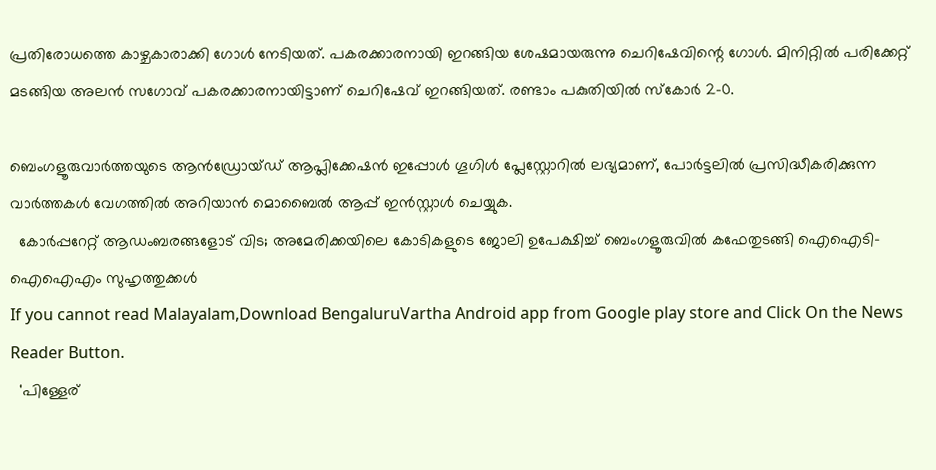പ്രതിരോധത്തെ കാഴ്ചകാരാക്കി ഗോള്‍ നേടിയത്. പകരക്കാരനായി ഇറങ്ങിയ ശേഷമായരുന്നു ചെറിഷേവിന്റെ ഗോള്‍. മിനിറ്റില്‍ പരിക്കേറ്റ് മടങ്ങിയ അലന്‍ സഗോവ് പകരക്കാരനായിട്ടാണ് ചെറിഷേവ് ഇറങ്ങിയത്. രണ്ടാം പകുതിയില്‍ സ്‌കോര്‍ 2-0.

ബെംഗളൂരുവാർത്തയുടെ ആൻഡ്രോയ്ഡ് ആപ്ലിക്കേഷൻ ഇപ്പോൾ ഗൂഗിൾ പ്ലേസ്റ്റോറിൽ ലഭ്യമാണ്, പോർട്ടലിൽ പ്രസിദ്ധീകരിക്കുന്ന വാർത്തകൾ വേഗത്തിൽ അറിയാൻ മൊബൈൽ ആപ്പ് ഇൻസ്റ്റാൾ ചെയ്യുക.
  കോർപ്പറേറ്റ് ആഡംബരങ്ങളോട് വിട; അമേരിക്കയിലെ കോടികളുടെ ജോലി ഉപേക്ഷിച്ച് ബെംഗളൂരുവിൽ കഫേതുടങ്ങി ഐഐടി-ഐഐഎം സുഹൃത്തുക്കൾ
If you cannot read Malayalam,Download BengaluruVartha Android app from Google play store and Click On the News Reader Button.
  'പിള്ളേര്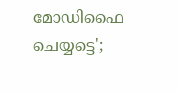മോഡിഫൈ ചെയ്യട്ടെ';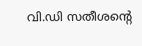വി.ഡി സതീശന്റെ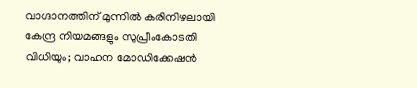വാഗ്ദാനത്തിന് മുന്നിൽ കരിനിഴലായി കേന്ദ്ര നിയമങ്ങളും സുപ്രീംകോടതി വിധിയും; വാഹന മോഡിക്കേഷന്‍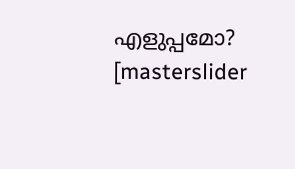എളുപ്പമോ?
[masterslider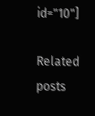id="10"]

Related posts